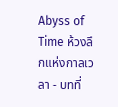Abyss of Time ห้วงลึกแห่งกาลเวลา - บทที่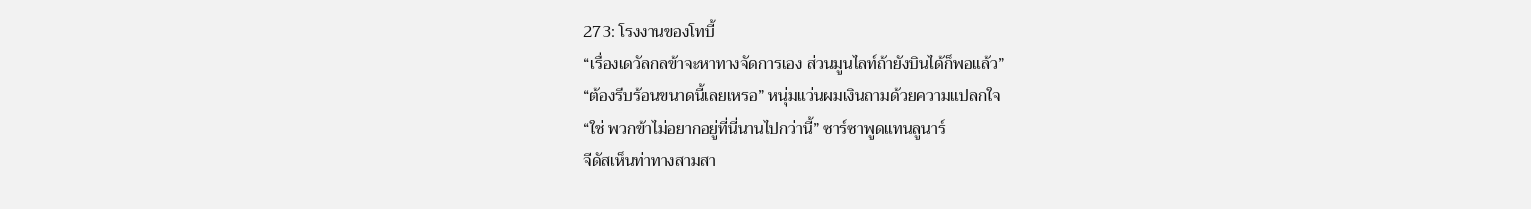273: โรงงานของโทบี้
“เรื่องเดวัลกลข้าจะหาทางจัดการเอง ส่วนมูนไลท์ถ้ายังบินได้ก็พอแล้ว”
“ต้องรีบร้อนขนาดนี้เลยเหรอ” หนุ่มแว่นผมเงินถามด้วยความแปลกใจ
“ใช่ พวกข้าไม่อยากอยู่ที่นี่นานไปกว่านี้” ซาร์ซาพูดแทนลูนาร์
จีดัสเห็นท่าทางสามสา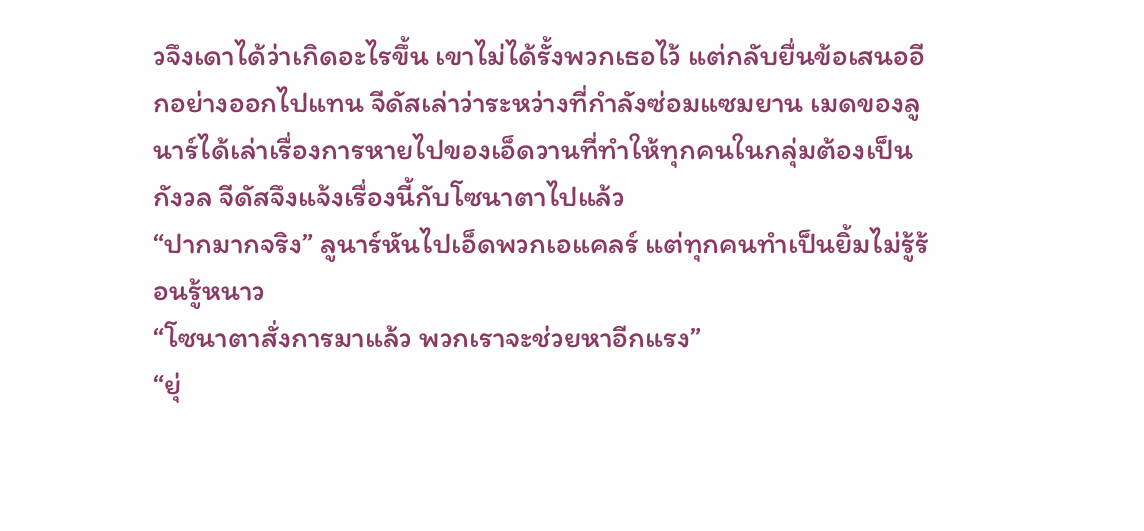วจึงเดาได้ว่าเกิดอะไรขึ้น เขาไม่ได้รั้งพวกเธอไว้ แต่กลับยื่นข้อเสนออีกอย่างออกไปแทน จีดัสเล่าว่าระหว่างที่กำลังซ่อมแซมยาน เมดของลูนาร์ได้เล่าเรื่องการหายไปของเอ็ดวานที่ทำให้ทุกคนในกลุ่มต้องเป็นกังวล จีดัสจึงแจ้งเรื่องนี้กับโซนาตาไปแล้ว
“ปากมากจริง” ลูนาร์หันไปเอ็ดพวกเอแคลร์ แต่ทุกคนทำเป็นยิ้มไม่รู้ร้อนรู้หนาว
“โซนาตาสั่งการมาแล้ว พวกเราจะช่วยหาอีกแรง”
“ยุ่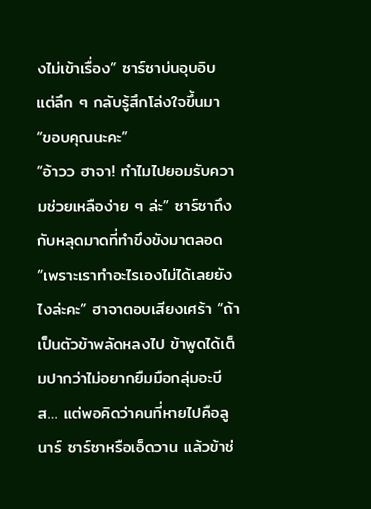งไม่เข้าเรื่อง” ซาร์ซาบ่นอุบอิบ แต่ลึก ๆ กลับรู้สึกโล่งใจขึ้นมา
“ขอบคุณนะคะ”
“อ้าวว ฮาจา! ทำไมไปยอมรับความช่วยเหลือง่าย ๆ ล่ะ” ซาร์ซาถึงกับหลุดมาดที่ทำขึงขังมาตลอด
“เพราะเราทำอะไรเองไม่ได้เลยยังไงล่ะคะ” ฮาจาตอบเสียงเศร้า “ถ้าเป็นตัวข้าพลัดหลงไป ข้าพูดได้เต็มปากว่าไม่อยากยืมมือกลุ่มอะบีส… แต่พอคิดว่าคนที่หายไปคือลูนาร์ ซาร์ซาหรือเอ็ดวาน แล้วข้าช่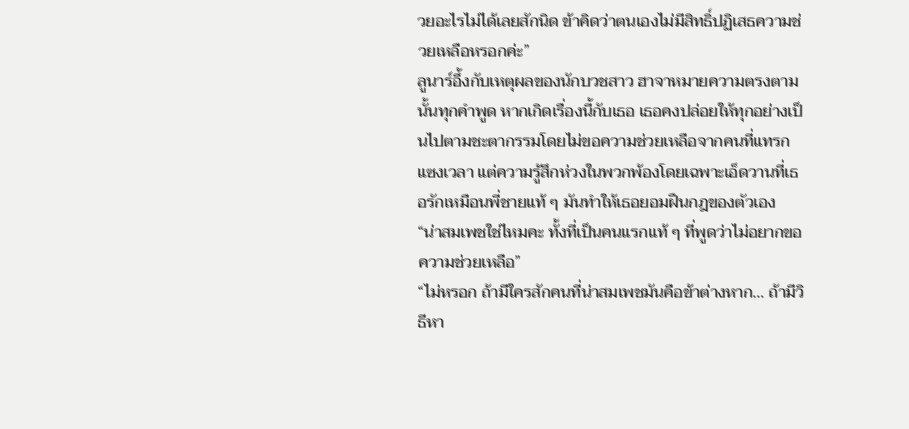วยอะไรไม่ได้เลยสักนิด ข้าคิดว่าตนเองไม่มีสิทธิ์ปฏิเสธความช่วยเหลือหรอกค่ะ”
ลูนาร์อึ้งกับเหตุผลของนักบวชสาว ฮาจาหมายความตรงตามนั้นทุกคำพูด หากเกิดเรื่องนี้กับเธอ เธอคงปล่อยให้ทุกอย่างเป็นไปตามชะตากรรมโดยไม่ขอความช่วยเหลือจากคนที่แทรกแซงเวลา แต่ความรู้สึกห่วงในพวกพ้องโดยเฉพาะเอ็ดวานที่เธอรักเหมือนพี่ชายแท้ ๆ มันทำให้เธอยอมฝืนกฎของตัวเอง
“น่าสมเพชใช่ไหมคะ ทั้งที่เป็นคนแรกแท้ ๆ ที่พูดว่าไม่อยากขอความช่วยเหลือ”
“ไม่หรอก ถ้ามีใครสักคนที่น่าสมเพชมันคือข้าต่างหาก… ถ้ามีวิธีหา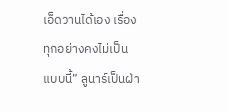เอ็ดวานได้เอง เรื่องทุกอย่างคงไม่เป็นแบบนี้” ลูนาร์เป็นฝ่า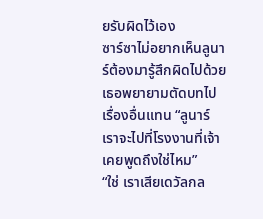ยรับผิดไว้เอง
ซาร์ซาไม่อยากเห็นลูนาร์ต้องมารู้สึกผิดไปด้วย เธอพยายามตัดบทไปเรื่องอื่นแทน “ลูนาร์ เราจะไปที่โรงงานที่เจ้าเคยพูดถึงใช่ไหม”
“ใช่ เราเสียเดวัลกล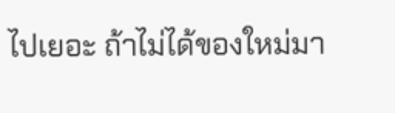ไปเยอะ ถ้าไม่ได้ของใหม่มา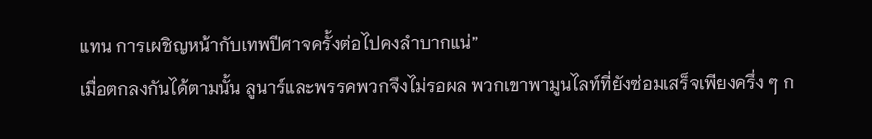แทน การเผชิญหน้ากับเทพปีศาจครั้งต่อไปคงลำบากแน่”
เมื่อตกลงกันได้ตามนั้น ลูนาร์และพรรคพวกจึงไม่รอผล พวกเขาพามูนไลท์ที่ยังซ่อมเสร็จเพียงครึ่ง ๆ ก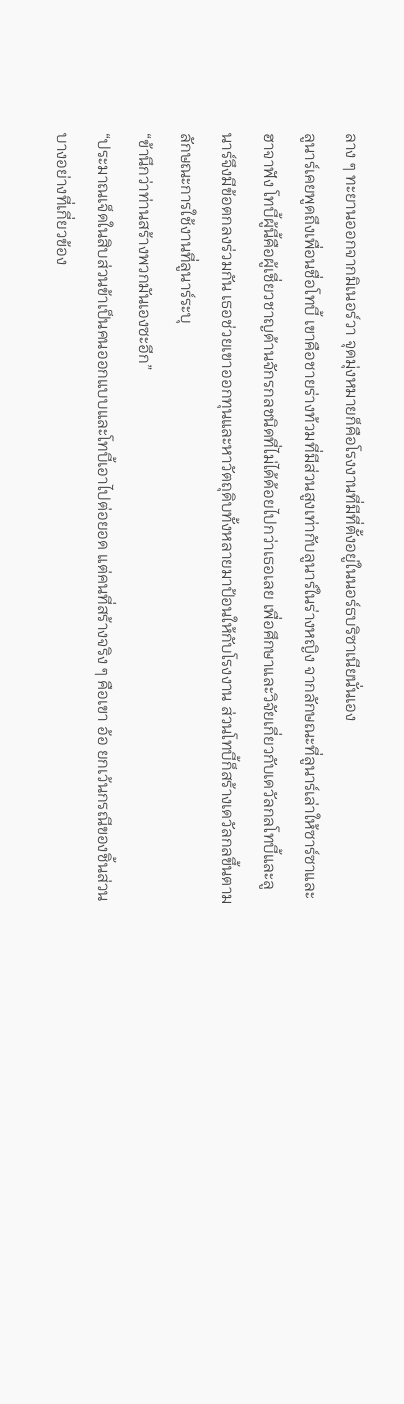ลาง ๆ ทะยานออกจากมิเนอร์วา จุดมุ่งหมายก็คือโรงงานที่มีที่ตั้งอยู่ในนอร์ธบริซาเนียนั่นเอง
ลูนาร์เคยพูดถึงเพื่อนชื่อโทบี้ เขาคือชายร่างท้วมที่มีส่วนสูงเท่ากับลูนาร์ในร่างหญิง จากลักษณะที่ลูนาร์เล่าให้ซาร์ซาและฮาจาฟัง โทบี้ผู้นี้คือผู้เชี่ยวชาญด้านจักรกลชนิดที่ไม่ได้ด้อยไปกว่าเธอเลย เพื่อศึกษาและวิจัยเกี่ยวกับเดวัลกลโทบี้และลูนาร์จึงมีข้อตกลงร่วมกัน เธอช่วยเขาออกทุนและหาวัตถุดิบทั้งหลายมาป้อนให้กับโรงงาน ส่วนโทบี้ก็สร้างเดวัลกลขึ้นตามลักษณะการใช้งานที่ลูนาร์ระบุ
“ข้านึกว่าท่านสร้างพวกมันเองซะอีก”
“ประมาณเจ็ดในสิบส่วนข้าเป็นคนออกแบบและโทบี้เอาไปต่อยอด แต่คนที่สร้างจริง ๆ คือเขา อ้อ ยกเว้นกรณีของชิ้นส่วนบางอย่างที่เกี่ยวข้อง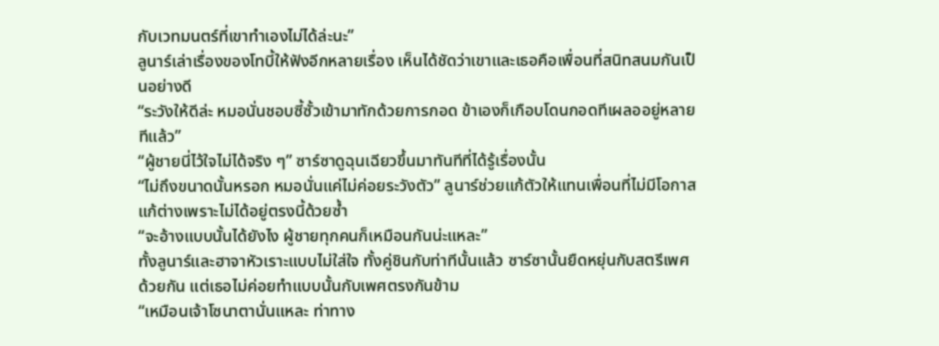กับเวทมนตร์ที่เขาทำเองไม่ได้ล่ะนะ”
ลูนาร์เล่าเรื่องของโทบี้ให้ฟังอีกหลายเรื่อง เห็นได้ชัดว่าเขาและเธอคือเพื่อนที่สนิทสนมกันเป็นอย่างดี
“ระวังให้ดีล่ะ หมอนั่นชอบซี้ซั้วเข้ามาทักด้วยการกอด ข้าเองก็เกือบโดนกอดทีเผลออยู่หลายทีแล้ว”
“ผู้ชายนี่ไว้ใจไม่ได้จริง ๆ” ซาร์ซาดูฉุนเฉียวขึ้นมาทันทีที่ได้รู้เรื่องนั้น
“ไม่ถึงขนาดนั้นหรอก หมอนั่นแค่ไม่ค่อยระวังตัว” ลูนาร์ช่วยแก้ตัวให้แทนเพื่อนที่ไม่มีโอกาสแก้ต่างเพราะไม่ได้อยู่ตรงนี้ด้วยซ้ำ
“จะอ้างแบบนั้นได้ยังไง ผู้ชายทุกคนก็เหมือนกันน่ะแหละ”
ทั้งลูนาร์และฮาจาหัวเราะแบบไม่ใส่ใจ ทั้งคู่ชินกับท่าทีนั้นแล้ว ซาร์ซานั้นยืดหยุ่นกับสตรีเพศด้วยกัน แต่เธอไม่ค่อยทำแบบนั้นกับเพศตรงกันข้าม
“เหมือนเจ้าโซนาตานั่นแหละ ท่าทาง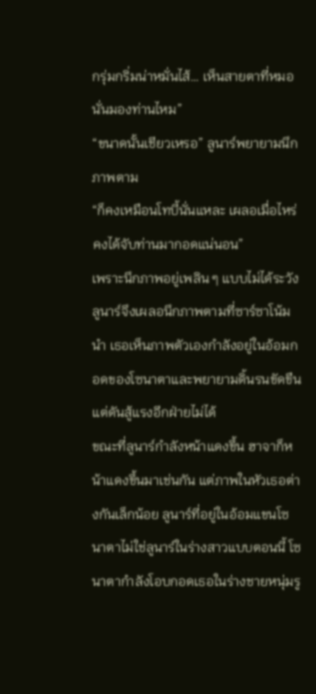กรุ่มกริ่มน่าหมั่นไส้… เห็นสายตาที่หมอนั่นมองท่านไหม”
“ขนาดนั้นเชียวเหรอ” ลูนาร์พยายามนึกภาพตาม
“ก็คงเหมือนโทบี้นั่นแหละ เผลอเมื่อไหร่คงได้จับท่านมากอดแน่นอน”
เพราะนึกภาพอยู่เพลิน ๆ แบบไม่ได้ระวัง ลูนาร์จึงเผลอนึกภาพตามที่ซาร์ซาโน้มนำ เธอเห็นภาพตัวเองกำลังอยู่ในอ้อมกอดของโซนาตาและพยายามดิ้นรนขัดขืนแต่ดันสู้แรงอีกฝ่ายไม่ได้
ขณะที่ลูนาร์กำลังหน้าแดงขึ้น ฮาจาก็หน้าแดงขึ้นมาเช่นกัน แต่ภาพในหัวเธอต่างกันเล็กน้อย ลูนาร์ที่อยู่ในอ้อมแขนโซนาตาไม่ใช่ลูนาร์ในร่างสาวแบบตอนนี้ โซนาตากำลังโอบกอดเธอในร่างชายหนุ่มรู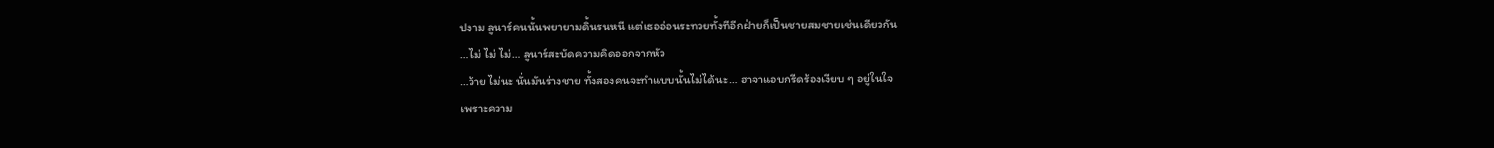ปงาม ลูนาร์คนนั้นพยายามดิ้นรนหนี แต่เธออ่อนระทวยทั้งทีอีกฝ่ายก็เป็นชายสมชายเช่นเดียวกัน
…ไม่ ไม่ ไม่… ลูนาร์สะบัดความคิดออกจากหัว
…ว้าย ไม่นะ นั่นมันร่างชาย ทั้งสองคนจะทำแบบนั้นไม่ได้นะ… ฮาจาแอบกรีดร้องเงียบ ๆ อยู่ในใจ
เพราะความ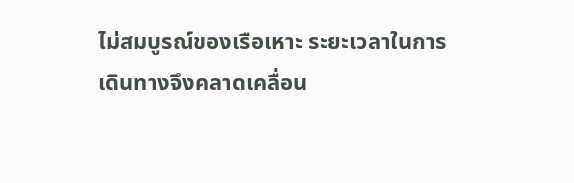ไม่สมบูรณ์ของเรือเหาะ ระยะเวลาในการเดินทางจึงคลาดเคลื่อน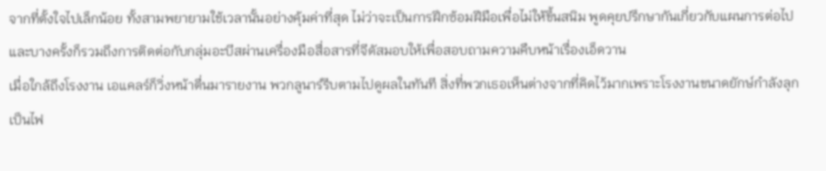จากที่ตั้งใจไปเล็กน้อย ทั้งสามพยายามใช้เวลานั้นอย่างคุ้มค่าที่สุด ไม่ว่าจะเป็นการฝึกซ้อมฝีมือเพื่อไม่ให้ขึ้นสนิม พูดคุยปรึกษากันเกี่ยวกับแผนการต่อไป และบางครั้งก็รวมถึงการติดต่อกับกลุ่มอะบีสผ่านเครื่องมือสื่อสารที่จีดัสมอบให้เพื่อสอบถามความคืบหน้าเรื่องเอ็ดวาน
เมื่อใกล้ถึงโรงงาน เอแคลร์ก็วิ่งหน้าตื่นมารายงาน พวกลูนาร์รีบตามไปดูผลในทันที สิ่งที่พวกเธอเห็นต่างจากที่คิดไว้มากเพราะโรงงานขนาดยักษ์กำลังลุกเป็นไฟ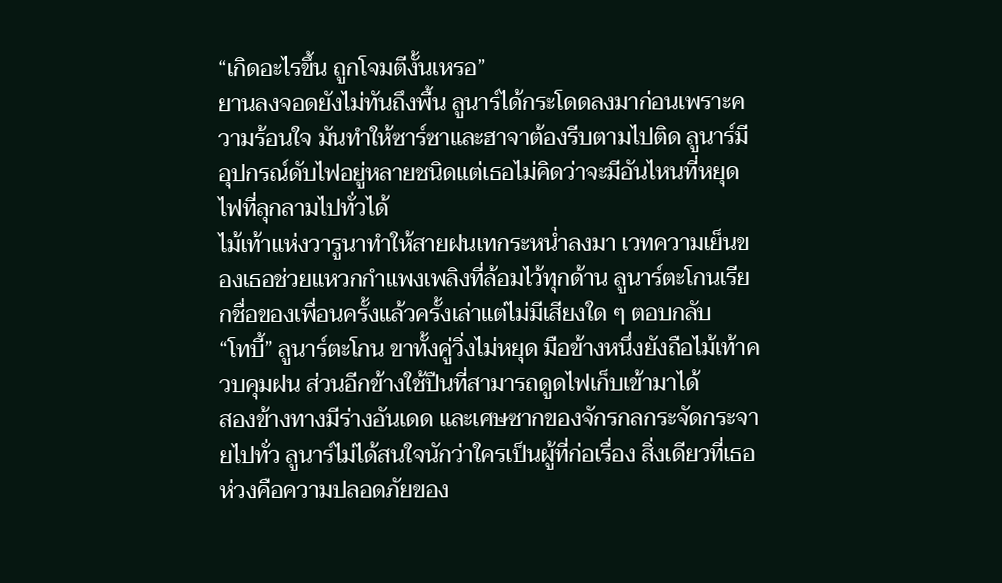“เกิดอะไรขึ้น ถูกโจมตีงั้นเหรอ”
ยานลงจอดยังไม่ทันถึงพื้น ลูนาร์ได้กระโดดลงมาก่อนเพราะความร้อนใจ มันทำให้ซาร์ซาและฮาจาต้องรีบตามไปติด ลูนาร์มีอุปกรณ์ดับไฟอยู่หลายชนิดแต่เธอไม่คิดว่าจะมีอันไหนที่หยุดไฟที่ลุกลามไปทั่วได้
ไม้เท้าแห่งวารูนาทำให้สายฝนเทกระหน่ำลงมา เวทความเย็นของเธอช่วยแหวกกำแพงเพลิงที่ล้อมไว้ทุกด้าน ลูนาร์ตะโกนเรียกชื่อของเพื่อนครั้งแล้วครั้งเล่าแต่ไม่มีเสียงใด ๆ ตอบกลับ
“โทบี้” ลูนาร์ตะโกน ขาทั้งคู่วิ่งไม่หยุด มือข้างหนึ่งยังถือไม้เท้าควบคุมฝน ส่วนอีกข้างใช้ปืนที่สามารถดูดไฟเก็บเข้ามาได้
สองข้างทางมีร่างอันเดด และเศษซากของจักรกลกระจัดกระจายไปทั่ว ลูนาร์ไม่ได้สนใจนักว่าใครเป็นผู้ที่ก่อเรื่อง สิ่งเดียวที่เธอห่วงคือความปลอดภัยของ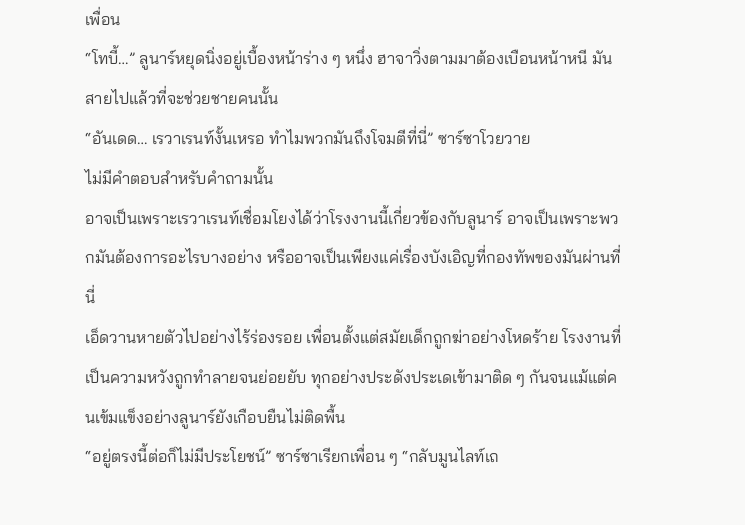เพื่อน
“โทบี้…” ลูนาร์หยุดนิ่งอยู่เบื้องหน้าร่าง ๆ หนึ่ง ฮาจาวิ่งตามมาต้องเบือนหน้าหนี มันสายไปแล้วที่จะช่วยชายคนนั้น
“อันเดด… เรวาเรนท์งั้นเหรอ ทำไมพวกมันถึงโจมตีที่นี่” ซาร์ซาโวยวาย
ไม่มีคำตอบสำหรับคำถามนั้น
อาจเป็นเพราะเรวาเรนท์เชื่อมโยงได้ว่าโรงงานนี้เกี่ยวข้องกับลูนาร์ อาจเป็นเพราะพวกมันต้องการอะไรบางอย่าง หรืออาจเป็นเพียงแค่เรื่องบังเอิญที่กองทัพของมันผ่านที่นี่
เอ็ดวานหายตัวไปอย่างไร้ร่องรอย เพื่อนตั้งแต่สมัยเด็กถูกฆ่าอย่างโหดร้าย โรงงานที่เป็นความหวังถูกทำลายจนย่อยยับ ทุกอย่างประดังประเดเข้ามาติด ๆ กันจนแม้แต่คนเข้มแข็งอย่างลูนาร์ยังเกือบยืนไม่ติดพื้น
“อยู่ตรงนี้ต่อก็ไม่มีประโยชน์” ซาร์ซาเรียกเพื่อน ๆ “กลับมูนไลท์เถ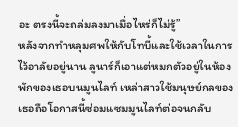อะ ตรงนี้จะถล่มลงมาเมื่อไหร่ก็ไม่รู้”
หลังจากทำหลุมศพให้กับโทบี้และใช้เวลาในการไว้อาลัยอยู่นาน ลูนาร์ก็เอาแต่หมกตัวอยู่ในห้องพักของเธอบนมูนไลท์ เหล่าสาวใช้มนุษย์กลของเธอถือโอกาสนี้ซ่อมแซมมูนไลท์ต่อจนกลับ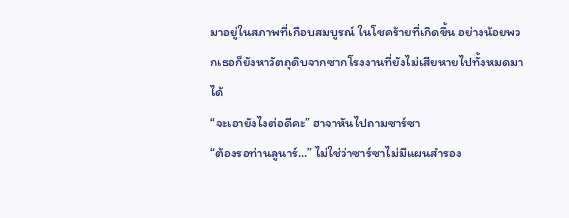มาอยู่ในสภาพที่เกือบสมบูรณ์ ในโชคร้ายที่เกิดขึ้น อย่างน้อยพวกเธอก็ยังหาวัตถุดิบจากซากโรงงานที่ยังไม่เสียหายไปทั้งหมดมาได้
“จะเอายังไงต่อดีคะ” ฮาจาหันไปถามซาร์ซา
“ต้องรอท่านลูนาร์…” ไม่ใช่ว่าซาร์ซาไม่มีแผนสำรอง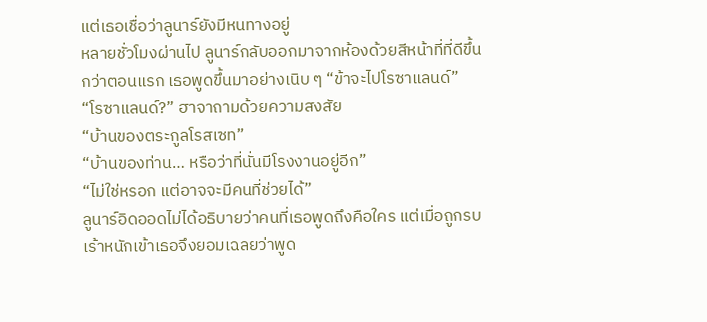แต่เธอเชื่อว่าลูนาร์ยังมีหนทางอยู่
หลายชั่วโมงผ่านไป ลูนาร์กลับออกมาจากห้องด้วยสีหน้าที่ที่ดีขึ้นกว่าตอนแรก เธอพูดขึ้นมาอย่างเนิบ ๆ “ข้าจะไปโรซาแลนด์”
“โรซาแลนด์?” ฮาจาถามด้วยความสงสัย
“บ้านของตระกูลโรสเซท”
“บ้านของท่าน… หรือว่าที่นั่นมีโรงงานอยู่อีก”
“ไม่ใช่หรอก แต่อาจจะมีคนที่ช่วยได้”
ลูนาร์อิดออดไม่ได้อธิบายว่าคนที่เธอพูดถึงคือใคร แต่เมื่อถูกรบเร้าหนักเข้าเธอจึงยอมเฉลยว่าพูด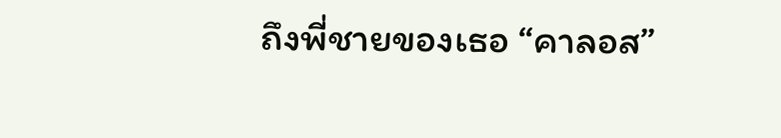ถึงพี่ชายของเธอ “คาลอส”